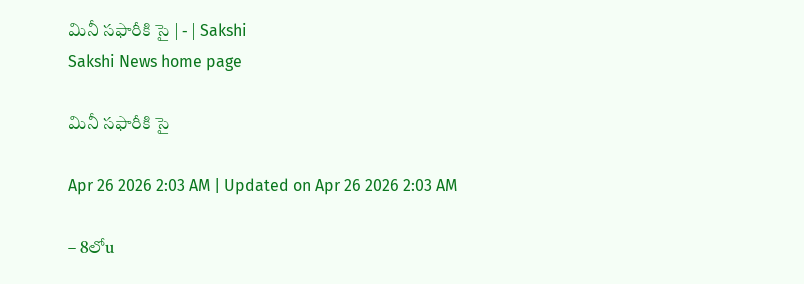మినీ సఫారీకి సై | - | Sakshi
Sakshi News home page

మినీ సఫారీకి సై

Apr 26 2026 2:03 AM | Updated on Apr 26 2026 2:03 AM

– 8లోu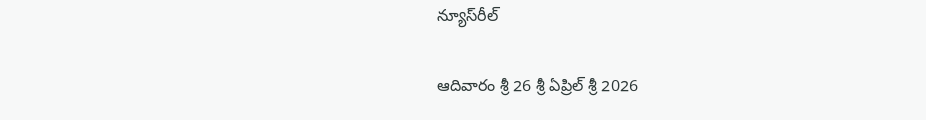న్యూస్‌రీల్‌

ఆదివారం శ్రీ 26 శ్రీ ఏప్రిల్‌ శ్రీ 2026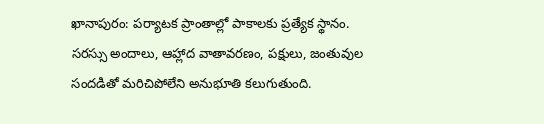ఖానాపురం: పర్యాటక ప్రాంతాల్లో పాకాలకు ప్రత్యేక స్థానం. సరస్సు అందాలు, ఆహ్లాద వాతావరణం, పక్షులు, జంతువుల సందడితో మరిచిపోలేని అనుభూతి కలుగుతుంది.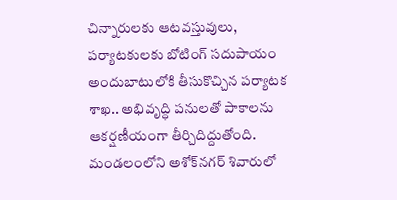చిన్నారులకు ఆటవస్తువులు, పర్యాటకులకు బోటింగ్‌ సదుపాయం అందుబాటులోకి తీసుకొచ్చిన పర్యాటక శాఖ.. అభివృద్ధి పనులతో పాకాలను ఆకర్షణీయంగా తీర్చిదిద్దుతోంది. మండలంలోని అశోక్‌నగర్‌ శివారులో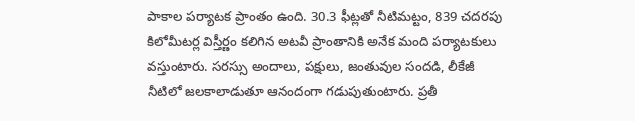పాకాల పర్యాటక ప్రాంతం ఉంది. 30.3 ఫీట్లతో నీటిమట్టం, 839 చదరపు కిలోమీటర్ల విస్తీర్ణం కలిగిన అటవీ ప్రాంతానికి అనేక మంది పర్యాటకులు వస్తుంటారు. సరస్సు అందాలు, పక్షులు, జంతువుల సందడి, లీకేజీ నీటిలో జలకాలాడుతూ ఆనందంగా గడుపుతుంటారు. ప్రతీ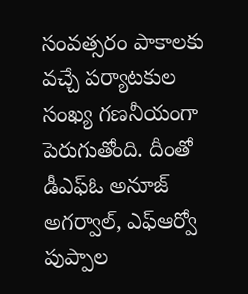సంవత్సరం పాకాలకు వచ్చే పర్యాటకుల సంఖ్య గణనీయంగా పెరుగుతోంది. దీంతో డీఎఫ్‌ఓ అనూజ్‌ అగర్వాల్‌, ఎఫ్‌ఆర్వో పుప్పాల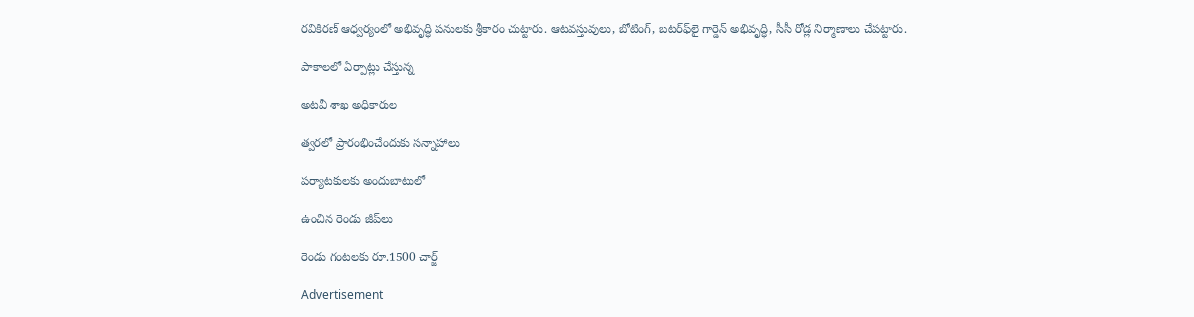రవికిరణ్‌ ఆధ్వర్యంలో అభివృద్ధి పనులకు శ్రీకారం చుట్టారు. ఆటవస్తువులు, బోటింగ్‌, బటర్‌ఫ్‌లై గార్డెన్‌ అభివృద్ధి, సీసీ రోడ్ల నిర్మాణాలు చేపట్టారు.

పాకాలలో ఏర్పాట్లు చేస్తున్న

అటవీ శాఖ అధికారుల

త్వరలో ప్రారంభించేందుకు సన్నాహాలు

పర్యాటకులకు అందుబాటులో

ఉంచిన రెండు జీప్‌లు

రెండు గంటలకు రూ.1500 చార్జ్‌

Advertisement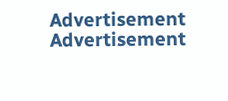Advertisement
Advertisement